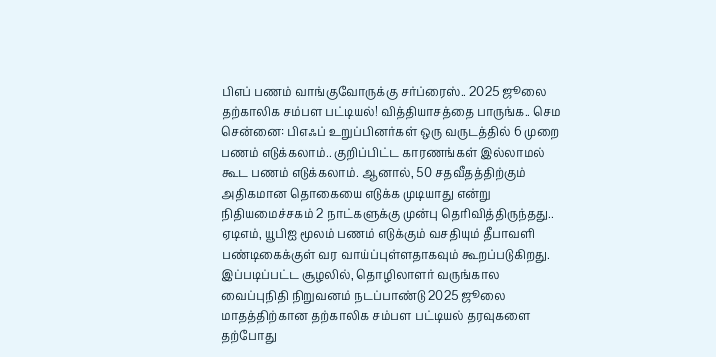பிஎப் பணம் வாங்குவோருக்கு சர்ப்ரைஸ்.. 2025 ஜூலை தற்காலிக சம்பள பட்டியல்! வித்தியாசத்தை பாருங்க.. செம
சென்னை: பிஎஃப் உறுப்பினர்கள் ஒரு வருடத்தில் 6 முறை பணம் எடுக்கலாம்.. குறிப்பிட்ட காரணங்கள் இல்லாமல் கூட பணம் எடுக்கலாம். ஆனால், 50 சதவீதத்திற்கும் அதிகமான தொகையை எடுக்க முடியாது என்று நிதியமைச்சகம் 2 நாட்களுக்கு முன்பு தெரிவித்திருந்தது.. ஏடிஎம், யூபிஐ மூலம் பணம் எடுக்கும் வசதியும் தீபாவளி பண்டிகைக்குள் வர வாய்ப்புள்ளதாகவும் கூறப்படுகிறது. இப்படிப்பட்ட சூழலில், தொழிலாளர் வருங்கால வைப்புநிதி நிறுவனம் நடப்பாண்டு 2025 ஜூலை மாதத்திற்கான தற்காலிக சம்பள பட்டியல் தரவுகளை தற்போது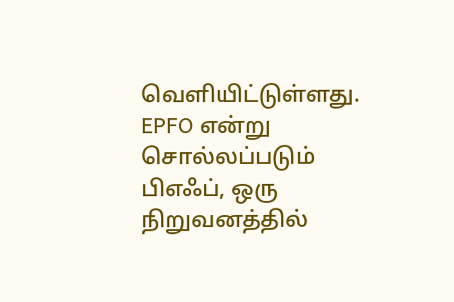வெளியிட்டுள்ளது.
EPFO என்று சொல்லப்படும் பிஎஃப், ஒரு நிறுவனத்தில்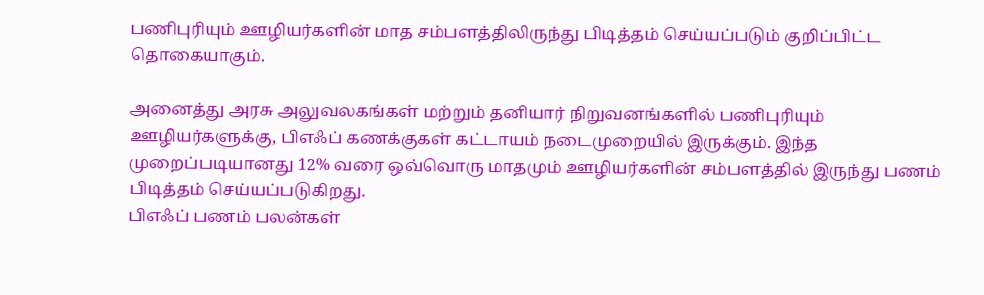பணிபுரியும் ஊழியர்களின் மாத சம்பளத்திலிருந்து பிடித்தம் செய்யப்படும் குறிப்பிட்ட தொகையாகும்.

அனைத்து அரசு அலுவலகங்கள் மற்றும் தனியார் நிறுவனங்களில் பணிபுரியும் ஊழியர்களுக்கு, பிஎஃப் கணக்குகள் கட்டாயம் நடைமுறையில் இருக்கும். இந்த முறைப்படியானது 12% வரை ஒவ்வொரு மாதமும் ஊழியர்களின் சம்பளத்தில் இருந்து பணம் பிடித்தம் செய்யப்படுகிறது.
பிஎஃப் பணம் பலன்கள்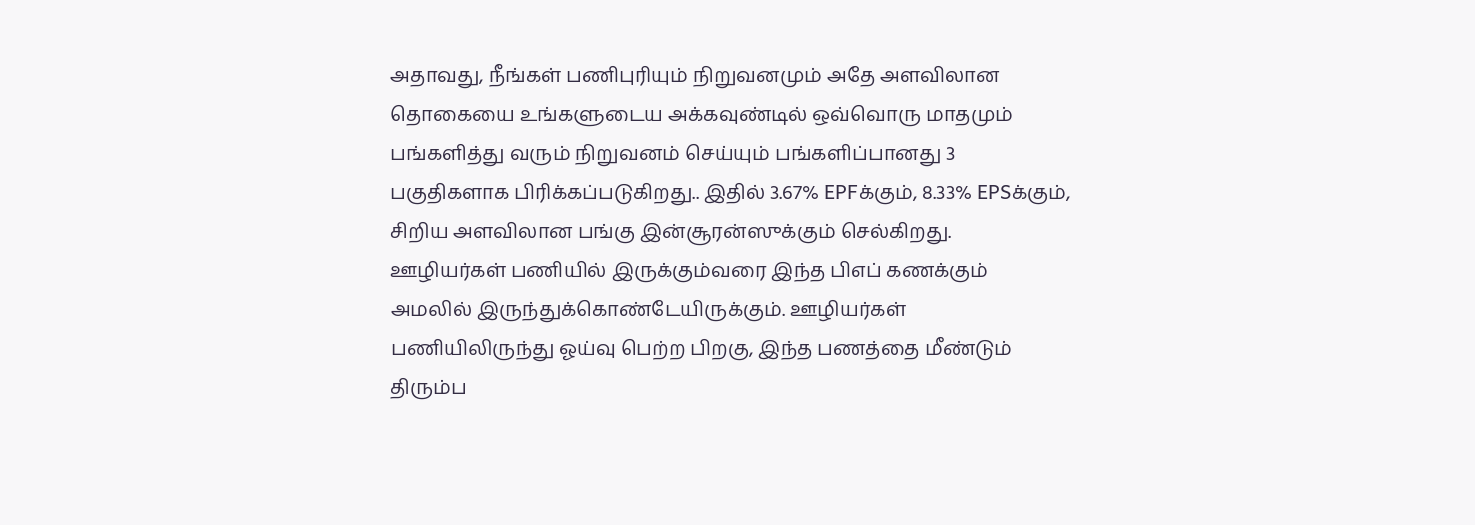அதாவது, நீங்கள் பணிபுரியும் நிறுவனமும் அதே அளவிலான தொகையை உங்களுடைய அக்கவுண்டில் ஒவ்வொரு மாதமும் பங்களித்து வரும் நிறுவனம் செய்யும் பங்களிப்பானது 3 பகுதிகளாக பிரிக்கப்படுகிறது.. இதில் 3.67% EPFக்கும், 8.33% EPSக்கும், சிறிய அளவிலான பங்கு இன்சூரன்ஸுக்கும் செல்கிறது.
ஊழியர்கள் பணியில் இருக்கும்வரை இந்த பிஎப் கணக்கும் அமலில் இருந்துக்கொண்டேயிருக்கும். ஊழியர்கள் பணியிலிருந்து ஓய்வு பெற்ற பிறகு, இந்த பணத்தை மீண்டும் திரும்ப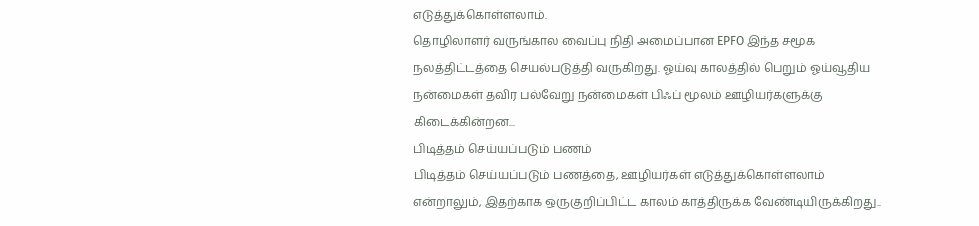எடுத்துக்கொள்ளலாம்.
தொழிலாளர் வருங்கால வைப்பு நிதி அமைப்பான EPFO இந்த சமூக நலத்திட்டத்தை செயல்படுத்தி வருகிறது. ஓய்வு காலத்தில் பெறும் ஓய்வூதிய நன்மைகள் தவிர பல்வேறு நன்மைகள் பிஃப் மூலம் ஊழியர்களுக்கு கிடைக்கின்றன...
பிடித்தம் செய்யப்படும் பணம்
பிடித்தம் செய்யப்படும் பணத்தை, ஊழியர்கள் எடுத்துக்கொள்ளலாம் என்றாலும், இதற்காக ஒருகுறிப்பிட்ட காலம் காத்திருக்க வேண்டியிருக்கிறது..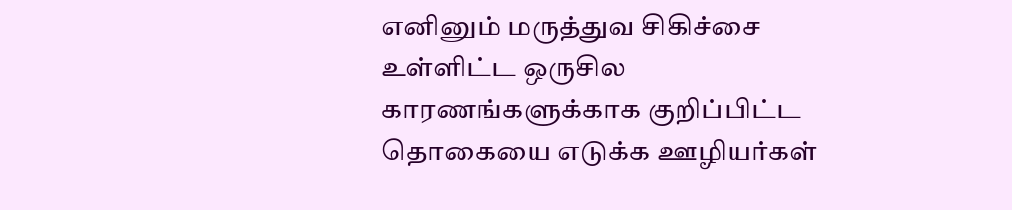எனினும் மருத்துவ சிகிச்சை உள்ளிட்ட ஒருசில காரணங்களுக்காக குறிப்பிட்ட தொகையை எடுக்க ஊழியர்கள்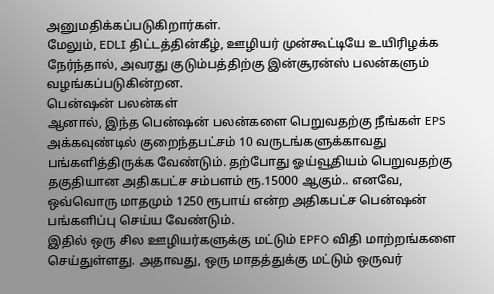அனுமதிக்கப்படுகிறார்கள்.
மேலும், EDLI திட்டத்தின்கீழ், ஊழியர் முன்கூட்டியே உயிரிழக்க நேர்ந்தால், அவரது குடும்பத்திற்கு இன்சூரன்ஸ் பலன்களும் வழங்கப்படுகின்றன.
பென்ஷன் பலன்கள்
ஆனால், இந்த பென்ஷன் பலன்களை பெறுவதற்கு நீங்கள் EPS அக்கவுண்டில் குறைந்தபட்சம் 10 வருடங்களுக்காவது பங்களித்திருக்க வேண்டும். தற்போது ஓய்வூதியம் பெறுவதற்கு தகுதியான அதிகபட்ச சம்பளம் ரூ.15000 ஆகும்.. எனவே, ஒவ்வொரு மாதமும் 1250 ரூபாய் என்ற அதிகபட்ச பென்ஷன் பங்களிப்பு செய்ய வேண்டும்.
இதில் ஒரு சில ஊழியர்களுக்கு மட்டும் EPFO விதி மாற்றங்களை செய்துள்ளது. அதாவது, ஒரு மாதத்துக்கு மட்டும் ஒருவர்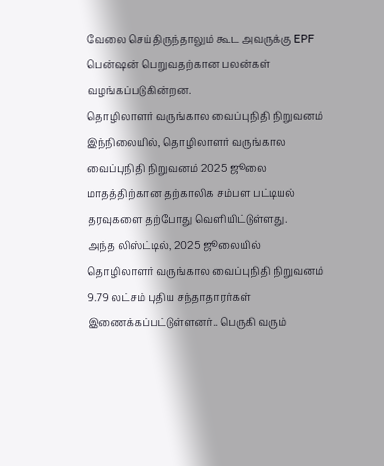வேலை செய்திருந்தாலும் கூட அவருக்கு EPF பென்ஷன் பெறுவதற்கான பலன்கள் வழங்கப்படுகின்றன.
தொழிலாளர் வருங்கால வைப்புநிதி நிறுவனம்
இந்நிலையில், தொழிலாளர் வருங்கால வைப்புநிதி நிறுவனம் 2025 ஜூலை மாதத்திற்கான தற்காலிக சம்பள பட்டியல் தரவுகளை தற்போது வெளியிட்டுள்ளது.
அந்த லிஸ்ட்டில், 2025 ஜூலையில் தொழிலாளர் வருங்கால வைப்புநிதி நிறுவனம் 9.79 லட்சம் புதிய சந்தாதாரர்கள் இணைக்கப்பட்டுள்ளனர்.. பெருகி வரும்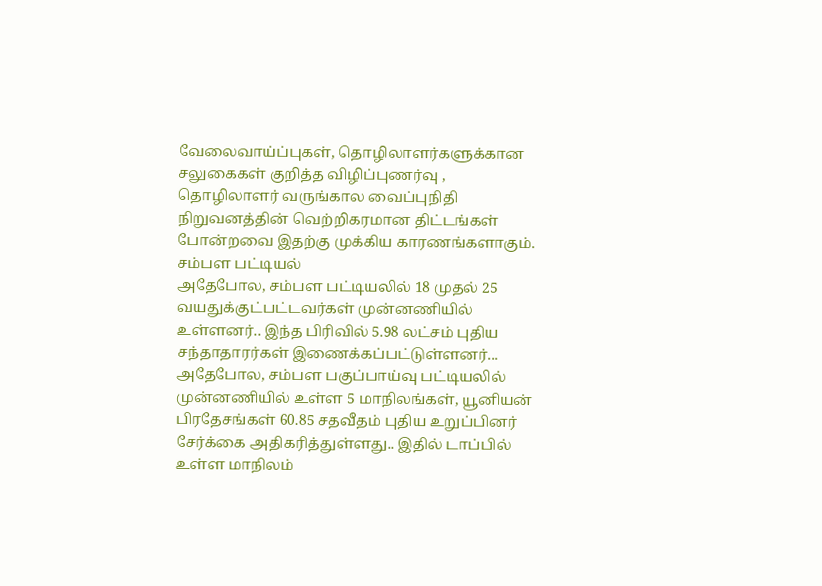வேலைவாய்ப்புகள், தொழிலாளர்களுக்கான சலுகைகள் குறித்த விழிப்புணர்வு , தொழிலாளர் வருங்கால வைப்புநிதி நிறுவனத்தின் வெற்றிகரமான திட்டங்கள் போன்றவை இதற்கு முக்கிய காரணங்களாகும்.
சம்பள பட்டியல்
அதேபோல, சம்பள பட்டியலில் 18 முதல் 25 வயதுக்குட்பட்டவர்கள் முன்னணியில் உள்ளனர்.. இந்த பிரிவில் 5.98 லட்சம் புதிய சந்தாதாரர்கள் இணைக்கப்பட்டுள்ளனர்...
அதேபோல, சம்பள பகுப்பாய்வு பட்டியலில் முன்னணியில் உள்ள 5 மாநிலங்கள், யூனியன் பிரதேசங்கள் 60.85 சதவீதம் புதிய உறுப்பினர் சேர்க்கை அதிகரித்துள்ளது.. இதில் டாப்பில் உள்ள மாநிலம்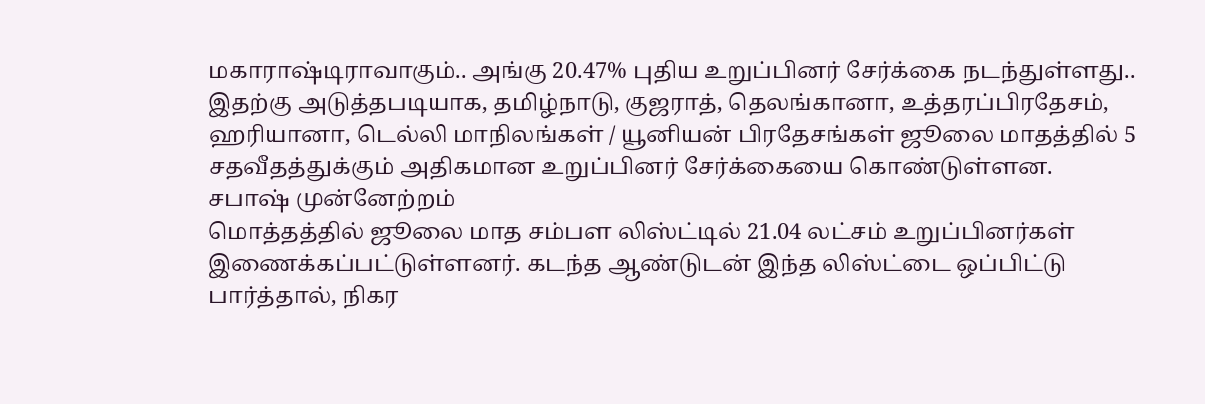மகாராஷ்டிராவாகும்.. அங்கு 20.47% புதிய உறுப்பினர் சேர்க்கை நடந்துள்ளது..
இதற்கு அடுத்தபடியாக, தமிழ்நாடு, குஜராத், தெலங்கானா, உத்தரப்பிரதேசம், ஹரியானா, டெல்லி மாநிலங்கள் / யூனியன் பிரதேசங்கள் ஜூலை மாதத்தில் 5 சதவீதத்துக்கும் அதிகமான உறுப்பினர் சேர்க்கையை கொண்டுள்ளன.
சபாஷ் முன்னேற்றம்
மொத்தத்தில் ஜூலை மாத சம்பள லிஸ்ட்டில் 21.04 லட்சம் உறுப்பினர்கள் இணைக்கப்பட்டுள்ளனர். கடந்த ஆண்டுடன் இந்த லிஸ்ட்டை ஒப்பிட்டு பார்த்தால், நிகர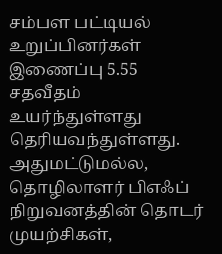சம்பள பட்டியல் உறுப்பினர்கள் இணைப்பு 5.55 சதவீதம் உயர்ந்துள்ளது தெரியவந்துள்ளது. அதுமட்டுமல்ல, தொழிலாளர் பிஎஃப் நிறுவனத்தின் தொடர் முயற்சிகள்,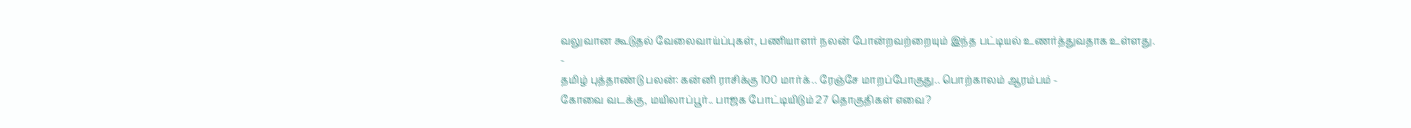வலுவான கூடுதல் வேலைவாய்ப்புகள், பணியாளர் நலன் போன்றவற்றையும் இந்த பட்டியல் உணர்த்துவதாக உள்ளது.
-
தமிழ் புத்தாண்டு பலன்: கன்னி ராசிக்கு 100 மார்க்.. ரேஞ்சே மாறப்போகுது.. பொற்காலம் ஆரம்பம் -
கோவை வடக்கு, மயிலாப்பூர்.. பாஜக போட்டியிடும் 27 தொகுதிகள் எவை?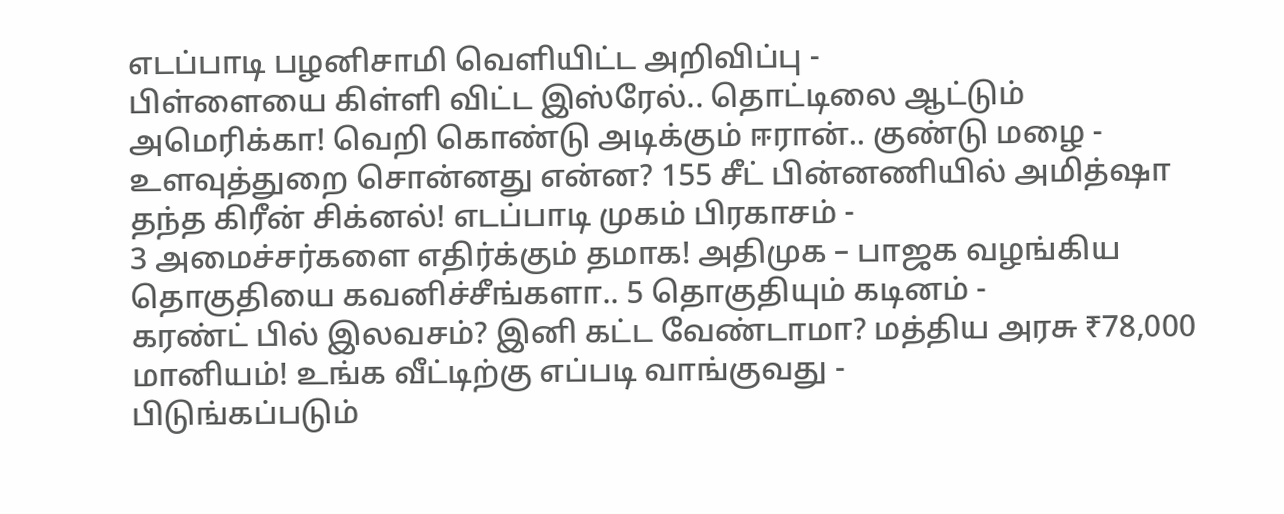எடப்பாடி பழனிசாமி வெளியிட்ட அறிவிப்பு -
பிள்ளையை கிள்ளி விட்ட இஸ்ரேல்.. தொட்டிலை ஆட்டும் அமெரிக்கா! வெறி கொண்டு அடிக்கும் ஈரான்.. குண்டு மழை -
உளவுத்துறை சொன்னது என்ன? 155 சீட் பின்னணியில் அமித்ஷா தந்த கிரீன் சிக்னல்! எடப்பாடி முகம் பிரகாசம் -
3 அமைச்சர்களை எதிர்க்கும் தமாக! அதிமுக – பாஜக வழங்கிய தொகுதியை கவனிச்சீங்களா.. 5 தொகுதியும் கடினம் -
கரண்ட் பில் இலவசம்? இனி கட்ட வேண்டாமா? மத்திய அரசு ₹78,000 மானியம்! உங்க வீட்டிற்கு எப்படி வாங்குவது -
பிடுங்கப்படும்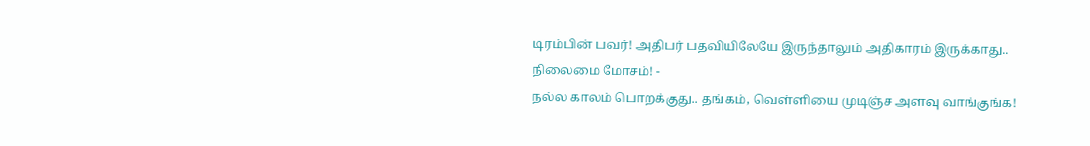டிரம்பின் பவர்! அதிபர் பதவியிலேயே இருந்தாலும் அதிகாரம் இருக்காது.. நிலைமை மோசம்! -
நல்ல காலம் பொறக்குது.. தங்கம், வெள்ளியை முடிஞ்ச அளவு வாங்குங்க!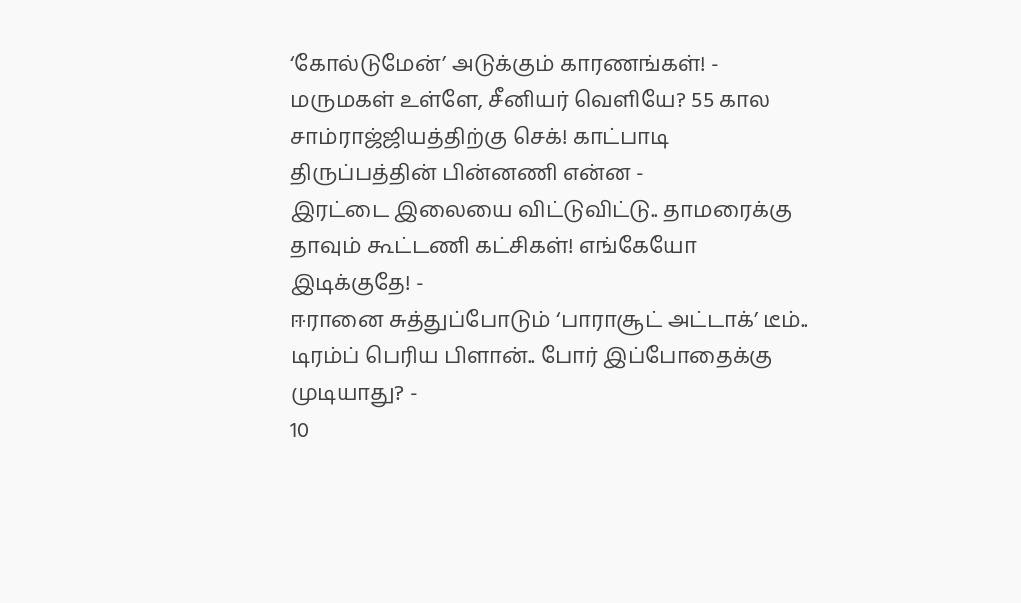‘கோல்டுமேன்’ அடுக்கும் காரணங்கள்! -
மருமகள் உள்ளே, சீனியர் வெளியே? 55 கால சாம்ராஜ்ஜியத்திற்கு செக்! காட்பாடி திருப்பத்தின் பின்னணி என்ன -
இரட்டை இலையை விட்டுவிட்டு.. தாமரைக்கு தாவும் கூட்டணி கட்சிகள்! எங்கேயோ இடிக்குதே! -
ஈரானை சுத்துப்போடும் ‘பாராசூட் அட்டாக்’ டீம்.. டிரம்ப் பெரிய பிளான்.. போர் இப்போதைக்கு முடியாது? -
10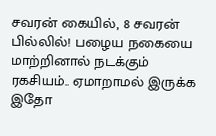சவரன் கையில், 8 சவரன் பில்லில்! பழைய நகையை மாற்றினால் நடக்கும் ரகசியம்.. ஏமாறாமல் இருக்க இதோ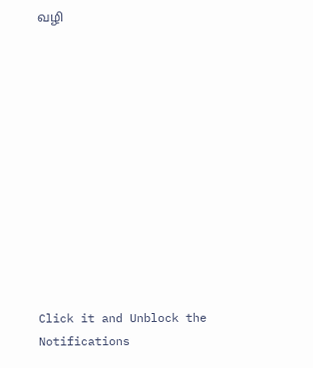வழி












Click it and Unblock the Notifications